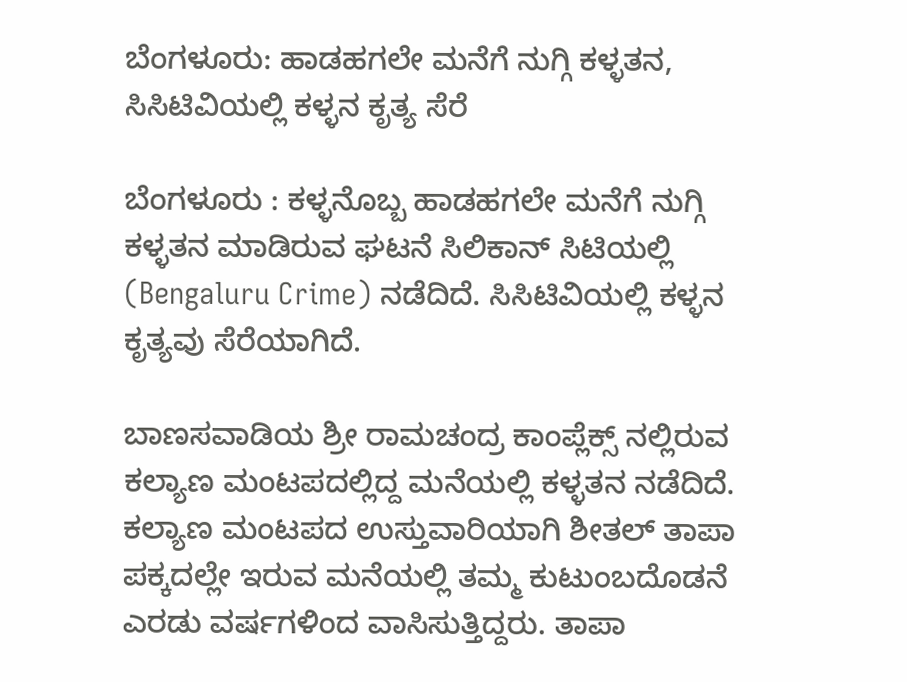ಬೆಂಗಳೂರು: ಹಾಡಹಗಲೇ ಮನೆಗೆ ನುಗ್ಗಿ ಕಳ್ಳತನ, ಸಿಸಿಟಿವಿಯಲ್ಲಿ ಕಳ್ಳನ ಕೃತ್ಯ ಸೆರೆ

ಬೆಂಗಳೂರು : ಕಳ್ಳನೊಬ್ಬ ಹಾಡಹಗಲೇ ಮನೆಗೆ ನುಗ್ಗಿ ಕಳ್ಳತನ ಮಾಡಿರುವ ಘಟನೆ ಸಿಲಿಕಾನ್ ಸಿಟಿಯಲ್ಲಿ (Bengaluru Crime) ನಡೆದಿದೆ. ಸಿಸಿಟಿವಿಯಲ್ಲಿ ಕಳ್ಳನ ಕೃತ್ಯವು ಸೆರೆಯಾಗಿದೆ.

ಬಾಣಸವಾಡಿಯ ಶ್ರೀ ರಾಮಚಂದ್ರ ಕಾಂಪ್ಲೆಕ್ಸ್ ನಲ್ಲಿರುವ ಕಲ್ಯಾಣ ಮಂಟಪದಲ್ಲಿದ್ದ ಮನೆಯಲ್ಲಿ ಕಳ್ಳತನ ನಡೆದಿದೆ.
ಕಲ್ಯಾಣ ಮಂಟಪದ ಉಸ್ತುವಾರಿಯಾಗಿ ಶೀತಲ್ ತಾಪಾ ಪಕ್ಕದಲ್ಲೇ ಇರುವ ಮನೆಯಲ್ಲಿ ತಮ್ಮ ಕುಟುಂಬದೊಡನೆ ಎರಡು ವರ್ಷಗಳಿಂದ ವಾಸಿಸುತ್ತಿದ್ದರು. ತಾಪಾ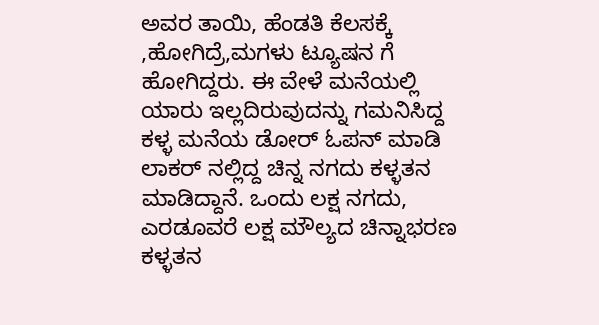ಅವರ ತಾಯಿ, ಹೆಂಡತಿ ಕೆಲಸಕ್ಕೆ ,ಹೋಗಿದ್ರೆ,ಮಗಳು ಟ್ಯೂಷನ ಗೆ ಹೋಗಿದ್ದರು. ಈ ವೇಳೆ ಮನೆಯಲ್ಲಿ ಯಾರು ಇಲ್ಲದಿರುವುದನ್ನು ಗಮನಿಸಿದ್ದ ಕಳ್ಳ ಮನೆಯ ಡೋರ್ ಓಪನ್ ಮಾಡಿ ಲಾಕರ್ ನಲ್ಲಿದ್ದ ಚಿನ್ನ ನಗದು ಕಳ್ಳತನ ಮಾಡಿದ್ದಾನೆ. ಒಂದು ಲಕ್ಷ ನಗದು, ಎರಡೂವರೆ ಲಕ್ಷ ಮೌಲ್ಯದ ಚಿನ್ನಾಭರಣ ಕಳ್ಳತನ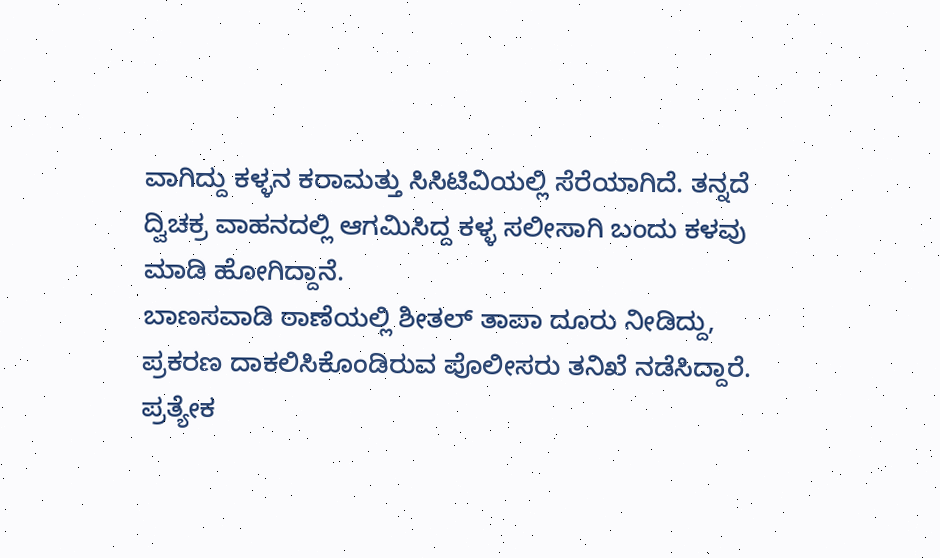ವಾಗಿದ್ದು ಕಳ್ಳನ ಕರಾಮತ್ತು ಸಿಸಿಟಿವಿಯಲ್ಲಿ ಸೆರೆಯಾಗಿದೆ. ತನ್ನದೆ ದ್ವಿಚಕ್ರ ವಾಹನದಲ್ಲಿ ಆಗಮಿಸಿದ್ದ ಕಳ್ಳ ಸಲೀಸಾಗಿ ಬಂದು ಕಳವು ಮಾಡಿ ಹೋಗಿದ್ದಾನೆ.
ಬಾಣಸವಾಡಿ ಠಾಣೆಯಲ್ಲಿ ಶೀತಲ್ ತಾಪಾ ದೂರು ನೀಡಿದ್ದು, ಪ್ರಕರಣ ದಾಕಲಿಸಿಕೊಂಡಿರುವ ಪೊಲೀಸರು ತನಿಖೆ ನಡೆಸಿದ್ದಾರೆ.
ಪ್ರತ್ಯೇಕ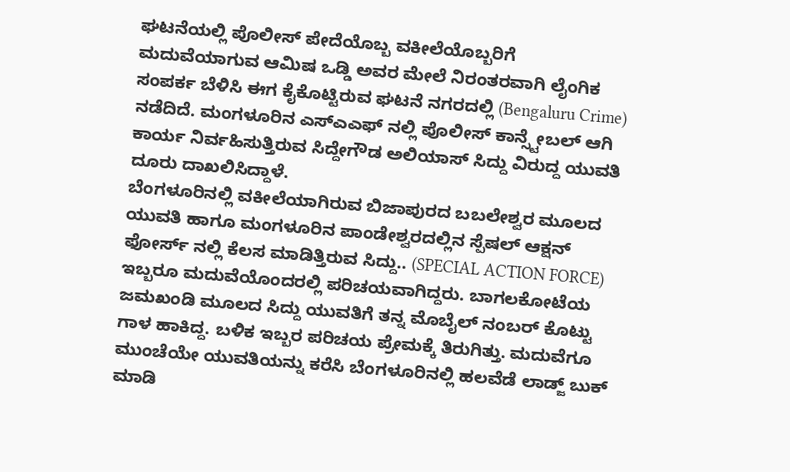ಘಟನೆಯಲ್ಲಿ ಪೊಲೀಸ್ ಪೇದೆಯೊಬ್ಬ ವಕೀಲೆಯೊಬ್ಬರಿಗೆ ಮದುವೆಯಾಗುವ ಆಮಿಷ ಒಡ್ಡಿ ಅವರ ಮೇಲೆ ನಿರಂತರವಾಗಿ ಲೈಂಗಿಕ ಸಂಪರ್ಕ ಬೆಳಿಸಿ ಈಗ ಕೈಕೊಟ್ಟಿರುವ ಘಟನೆ ನಗರದಲ್ಲಿ (Bengaluru Crime) ನಡೆದಿದೆ. ಮಂಗಳೂರಿನ ಎಸ್ಎಎಫ್ ನಲ್ಲಿ ಪೊಲೀಸ್ ಕಾನ್ಸ್ಟೇಬಲ್ ಆಗಿ ಕಾರ್ಯ ನಿರ್ವಹಿಸುತ್ತಿರುವ ಸಿದ್ದೇಗೌಡ ಅಲಿಯಾಸ್ ಸಿದ್ದು ವಿರುದ್ದ ಯುವತಿ ದೂರು ದಾಖಲಿಸಿದ್ದಾಳೆ.
ಬೆಂಗಳೂರಿನಲ್ಲಿ ವಕೀಲೆಯಾಗಿರುವ ಬಿಜಾಪುರದ ಬಬಲೇಶ್ವರ ಮೂಲದ ಯುವತಿ ಹಾಗೂ ಮಂಗಳೂರಿನ ಪಾಂಡೇಶ್ವರದಲ್ಲಿನ ಸ್ಪೆಷಲ್ ಆಕ್ಷನ್ ಫೋರ್ಸ್ ನಲ್ಲಿ ಕೆಲಸ ಮಾಡಿತ್ತಿರುವ ಸಿದ್ದು.. (SPECIAL ACTION FORCE) ಇಬ್ಬರೂ ಮದುವೆಯೊಂದರಲ್ಲಿ ಪರಿಚಯವಾಗಿದ್ದರು. ಬಾಗಲಕೋಟೆಯ ಜಮಖಂಡಿ ಮೂಲದ ಸಿದ್ದು ಯುವತಿಗೆ ತನ್ನ ಮೊಬೈಲ್ ನಂಬರ್ ಕೊಟ್ಟು ಗಾಳ ಹಾಕಿದ್ದ. ಬಳಿಕ ಇಬ್ಬರ ಪರಿಚಯ ಪ್ರೇಮಕ್ಕೆ ತಿರುಗಿತ್ತು. ಮದುವೆಗೂ ಮುಂಚೆಯೇ ಯುವತಿಯನ್ನು ಕರೆಸಿ ಬೆಂಗಳೂರಿನಲ್ಲಿ ಹಲವೆಡೆ ಲಾಡ್ಜ್ ಬುಕ್ ಮಾಡಿ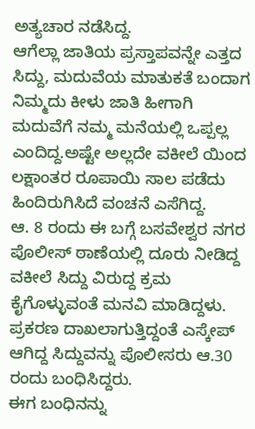ಅತ್ಯಚಾರ ನಡೆಸಿದ್ದ.
ಆಗೆಲ್ಲಾ ಜಾತಿಯ ಪ್ರಸ್ತಾಪವನ್ನೇ ಎತ್ತದ ಸಿದ್ದು, ಮದುವೆಯ ಮಾತುಕತೆ ಬಂದಾಗ ನಿಮ್ಮದು ಕೀಳು ಜಾತಿ ಹೀಗಾಗಿ ಮದುವೆಗೆ ನಮ್ಮ ಮನೆಯಲ್ಲಿ ಒಪ್ಪಲ್ಲ ಎಂದಿದ್ದ.ಅಷ್ಟೇ ಅಲ್ಲದೇ ವಕೀಲೆ ಯಿಂದ ಲಕ್ಷಾಂತರ ರೂಪಾಯಿ ಸಾಲ ಪಡೆದು ಹಿಂದಿರುಗಿಸಿದೆ ವಂಚನೆ ಎಸೆಗಿದ್ದ.
ಆ. 8 ರಂದು ಈ ಬಗ್ಗೆ ಬಸವೇಶ್ವರ ನಗರ ಪೊಲೀಸ್ ಠಾಣೆಯಲ್ಲಿ ದೂರು ನೀಡಿದ್ದ ವಕೀಲೆ ಸಿದ್ದು ವಿರುದ್ದ ಕ್ರಮ ಕೈಗೊಳ್ಳುವಂತೆ ಮನವಿ ಮಾಡಿದ್ದಳು. ಪ್ರಕರಣ ದಾಖಲಾಗುತ್ತಿದ್ದಂತೆ ಎಸ್ಕೇಪ್ ಆಗಿದ್ದ ಸಿದ್ದುವನ್ನು ಪೊಲೀಸರು ಆ.30 ರಂದು ಬಂಧಿಸಿದ್ದರು.
ಈಗ ಬಂಧಿನನ್ನು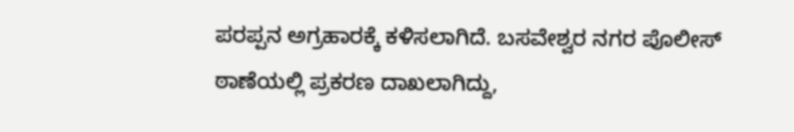ಪರಪ್ಪನ ಅಗ್ರಹಾರಕ್ಕೆ ಕಳಿಸಲಾಗಿದೆ. ಬಸವೇಶ್ವರ ನಗರ ಪೊಲೀಸ್ ಠಾಣೆಯಲ್ಲಿ ಪ್ರಕರಣ ದಾಖಲಾಗಿದ್ದು,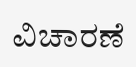ವಿಚಾರಣೆ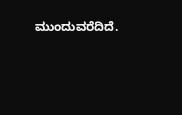ಮುಂದುವರೆದಿದೆ.